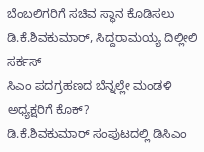ಬೆಂಬಲಿಗರಿಗೆ ಸಚಿವ ಸ್ಥಾನ ಕೊಡಿಸಲು ಡಿ.ಕೆ.ಶಿವಕುಮಾರ್, ಸಿದ್ದರಾಮಯ್ಯ ದಿಲ್ಲೀಲಿ ಸರ್ಕಸ್
ಸಿಎಂ ಪದಗ್ರಹಣದ ಬೆನ್ನಲ್ಲೇ ಮಂಡಳಿ ಅಧ್ಯಕ್ಷರಿಗೆ ಕೊಕ್?
ಡಿ.ಕೆ.ಶಿವಕುಮಾರ್ ಸಂಪುಟದಲ್ಲಿ ಡಿಸಿಎಂ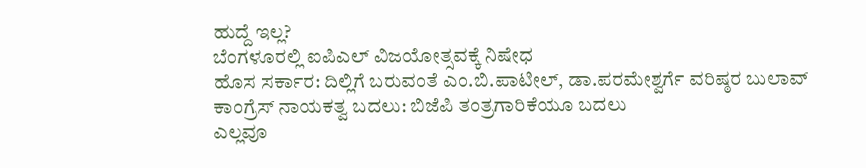ಹುದ್ದೆ ಇಲ್ಲ?
ಬೆಂಗಳೂರಲ್ಲಿ ಐಪಿಎಲ್ ವಿಜಯೋತ್ಸವಕ್ಕೆ ನಿಷೇಧ
ಹೊಸ ಸರ್ಕಾರ: ದಿಲ್ಲಿಗೆ ಬರುವಂತೆ ಎಂ.ಬಿ.ಪಾಟೀಲ್, ಡಾ.ಪರಮೇಶ್ವರ್ಗೆ ವರಿಷ್ಠರ ಬುಲಾವ್
ಕಾಂಗ್ರೆಸ್ ನಾಯಕತ್ವ ಬದಲು: ಬಿಜೆಪಿ ತಂತ್ರಗಾರಿಕೆಯೂ ಬದಲು
ಎಲ್ಲವೂ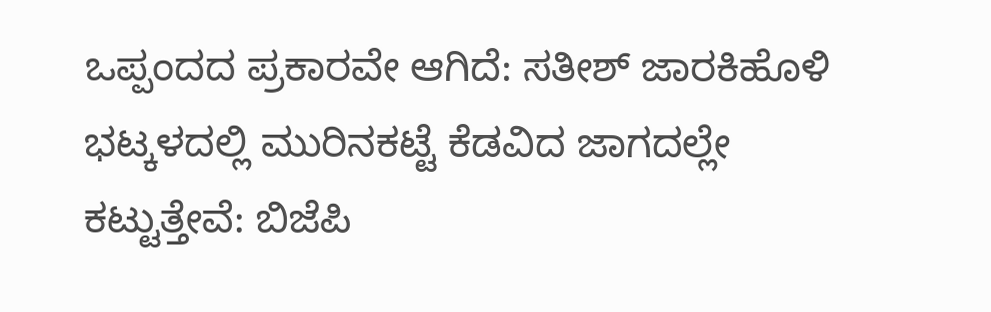ಒಪ್ಪಂದದ ಪ್ರಕಾರವೇ ಆಗಿದೆ: ಸತೀಶ್ ಜಾರಕಿಹೊಳಿ
ಭಟ್ಕಳದಲ್ಲಿ ಮುರಿನಕಟ್ಟೆ ಕೆಡವಿದ ಜಾಗದಲ್ಲೇ ಕಟ್ಟುತ್ತೇವೆ: ಬಿಜೆಪಿ